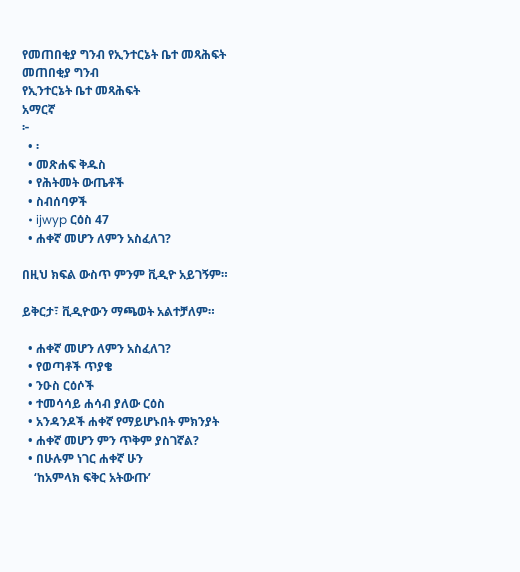የመጠበቂያ ግንብ የኢንተርኔት ቤተ መጻሕፍት
መጠበቂያ ግንብ
የኢንተርኔት ቤተ መጻሕፍት
አማርኛ
፦
  • ፡
  • መጽሐፍ ቅዱስ
  • የሕትመት ውጤቶች
  • ስብሰባዎች
  • ijwyp ርዕስ 47
  • ሐቀኛ መሆን ለምን አስፈለገ?

በዚህ ክፍል ውስጥ ምንም ቪዲዮ አይገኝም።

ይቅርታ፣ ቪዲዮውን ማጫወት አልተቻለም።

  • ሐቀኛ መሆን ለምን አስፈለገ?
  • የወጣቶች ጥያቄ
  • ንዑስ ርዕሶች
  • ተመሳሳይ ሐሳብ ያለው ርዕስ
  • አንዳንዶች ሐቀኛ የማይሆኑበት ምክንያት
  • ሐቀኛ መሆን ምን ጥቅም ያስገኛል?
  • በሁሉም ነገር ሐቀኛ ሁን
    ‘ከአምላክ ፍቅር አትውጡ’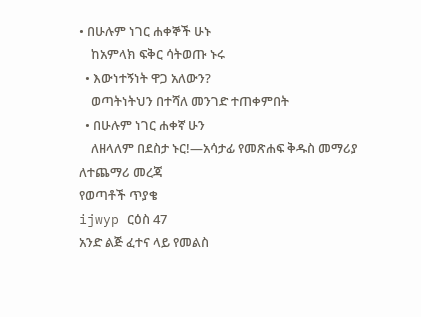• በሁሉም ነገር ሐቀኞች ሁኑ
    ከአምላክ ፍቅር ሳትወጡ ኑሩ
  • እውነተኝነት ዋጋ አለውን?
    ወጣትነትህን በተሻለ መንገድ ተጠቀምበት
  • በሁሉም ነገር ሐቀኛ ሁን
    ለዘላለም በደስታ ኑር!—አሳታፊ የመጽሐፍ ቅዱስ መማሪያ
ለተጨማሪ መረጃ
የወጣቶች ጥያቄ
ijwyp ርዕስ 47
አንድ ልጅ ፈተና ላይ የመልስ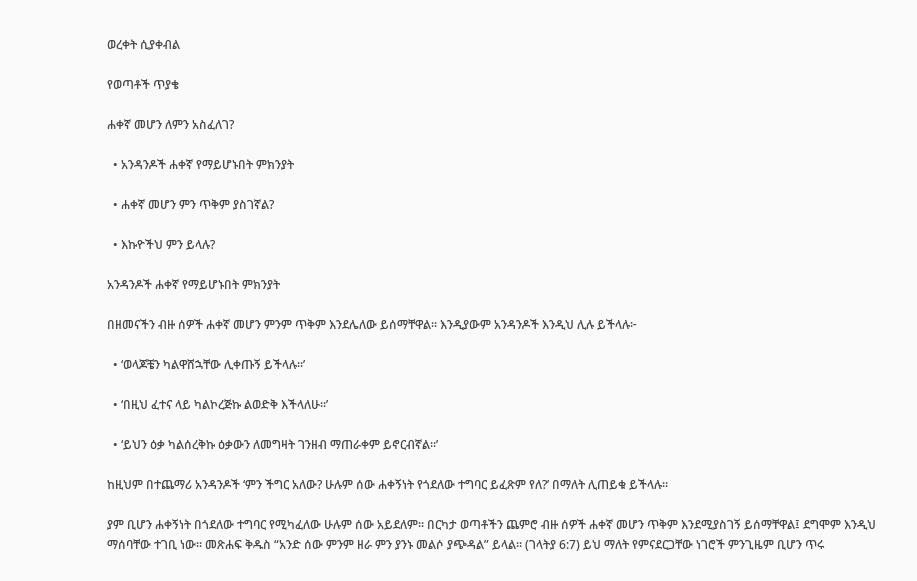ወረቀት ሲያቀብል

የወጣቶች ጥያቄ

ሐቀኛ መሆን ለምን አስፈለገ?

  • አንዳንዶች ሐቀኛ የማይሆኑበት ምክንያት

  • ሐቀኛ መሆን ምን ጥቅም ያስገኛል?

  • እኩዮችህ ምን ይላሉ?

አንዳንዶች ሐቀኛ የማይሆኑበት ምክንያት

በዘመናችን ብዙ ሰዎች ሐቀኛ መሆን ምንም ጥቅም እንደሌለው ይሰማቸዋል። እንዲያውም አንዳንዶች እንዲህ ሊሉ ይችላሉ፦

  • ‘ወላጆቼን ካልዋሸኋቸው ሊቀጡኝ ይችላሉ።’

  • ‘በዚህ ፈተና ላይ ካልኮረጅኩ ልወድቅ እችላለሁ።’

  • ‘ይህን ዕቃ ካልሰረቅኩ ዕቃውን ለመግዛት ገንዘብ ማጠራቀም ይኖርብኛል።’

ከዚህም በተጨማሪ አንዳንዶች ‘ምን ችግር አለው? ሁሉም ሰው ሐቀኝነት የጎደለው ተግባር ይፈጽም የለ?’ በማለት ሊጠይቁ ይችላሉ።

ያም ቢሆን ሐቀኝነት በጎደለው ተግባር የሚካፈለው ሁሉም ሰው አይደለም። በርካታ ወጣቶችን ጨምሮ ብዙ ሰዎች ሐቀኛ መሆን ጥቅም እንደሚያስገኝ ይሰማቸዋል፤ ደግሞም እንዲህ ማሰባቸው ተገቢ ነው። መጽሐፍ ቅዱስ “አንድ ሰው ምንም ዘራ ምን ያንኑ መልሶ ያጭዳል” ይላል። (ገላትያ 6:7) ይህ ማለት የምናደርጋቸው ነገሮች ምንጊዜም ቢሆን ጥሩ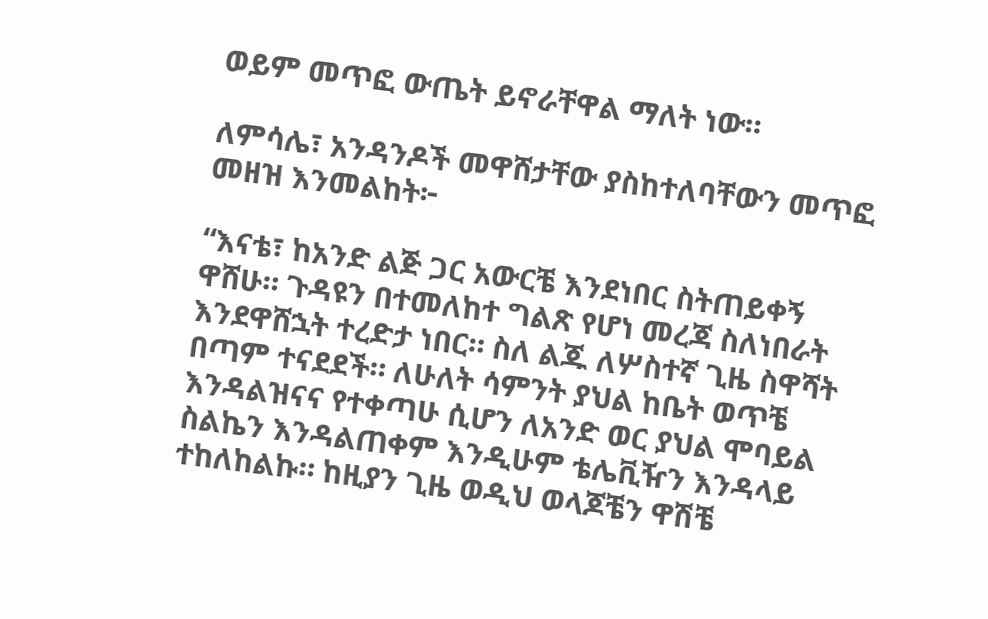ወይም መጥፎ ውጤት ይኖራቸዋል ማለት ነው።

ለምሳሌ፣ አንዳንዶች መዋሸታቸው ያስከተለባቸውን መጥፎ መዘዝ እንመልከት፦

“እናቴ፣ ከአንድ ልጅ ጋር አውርቼ እንደነበር ስትጠይቀኝ ዋሸሁ። ጉዳዩን በተመለከተ ግልጽ የሆነ መረጃ ስለነበራት እንደዋሸኋት ተረድታ ነበር። ስለ ልጁ ለሦስተኛ ጊዜ ስዋሻት በጣም ተናደደች። ለሁለት ሳምንት ያህል ከቤት ወጥቼ እንዳልዝናና የተቀጣሁ ሲሆን ለአንድ ወር ያህል ሞባይል ስልኬን እንዳልጠቀም እንዲሁም ቴሌቪዥን እንዳላይ ተከለከልኩ። ከዚያን ጊዜ ወዲህ ወላጆቼን ዋሽቼ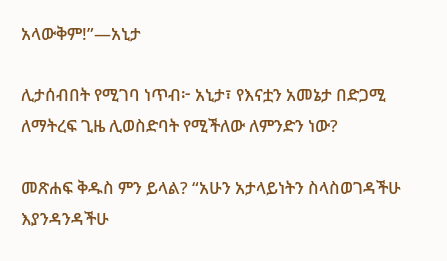አላውቅም!”—አኒታ

ሊታሰብበት የሚገባ ነጥብ፦ አኒታ፣ የእናቷን አመኔታ በድጋሚ ለማትረፍ ጊዜ ሊወስድባት የሚችለው ለምንድን ነው?

መጽሐፍ ቅዱስ ምን ይላል? “አሁን አታላይነትን ስላስወገዳችሁ እያንዳንዳችሁ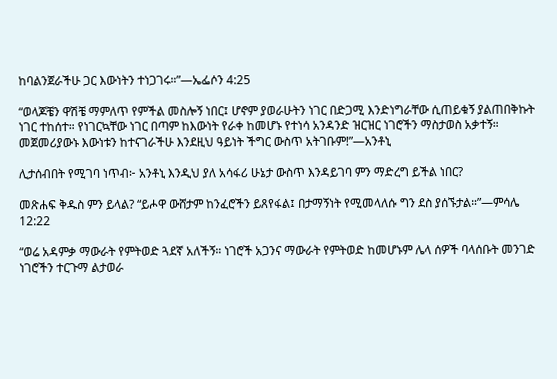ከባልንጀራችሁ ጋር እውነትን ተነጋገሩ።”—ኤፌሶን 4:25

“ወላጆቼን ዋሽቼ ማምለጥ የምችል መስሎኝ ነበር፤ ሆኖም ያወራሁትን ነገር በድጋሚ እንድነግራቸው ሲጠይቁኝ ያልጠበቅኩት ነገር ተከሰተ። የነገርኳቸው ነገር በጣም ከእውነት የራቀ ከመሆኑ የተነሳ አንዳንድ ዝርዝር ነገሮችን ማስታወስ አቃተኝ። መጀመሪያውኑ እውነቱን ከተናገራችሁ እንደዚህ ዓይነት ችግር ውስጥ አትገቡም!”—አንቶኒ

ሊታሰብበት የሚገባ ነጥብ፦ አንቶኒ እንዲህ ያለ አሳፋሪ ሁኔታ ውስጥ እንዳይገባ ምን ማድረግ ይችል ነበር?

መጽሐፍ ቅዱስ ምን ይላል? “ይሖዋ ውሸታም ከንፈሮችን ይጸየፋል፤ በታማኝነት የሚመላለሱ ግን ደስ ያሰኙታል።”—ምሳሌ 12:22

“ወሬ አዳምቃ ማውራት የምትወድ ጓደኛ አለችኝ። ነገሮች አጋንና ማውራት የምትወድ ከመሆኑም ሌላ ሰዎች ባላሰቡት መንገድ ነገሮችን ተርጉማ ልታወራ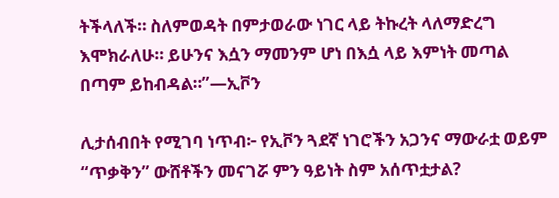ትችላለች። ስለምወዳት በምታወራው ነገር ላይ ትኩረት ላለማድረግ እሞክራለሁ። ይሁንና እሷን ማመንም ሆነ በእሷ ላይ እምነት መጣል በጣም ይከብዳል።”—ኢቮን

ሊታሰብበት የሚገባ ነጥብ፦ የኢቮን ጓደኛ ነገሮችን አጋንና ማውራቷ ወይም “ጥቃቅን” ውሸቶችን መናገሯ ምን ዓይነት ስም አሰጥቷታል?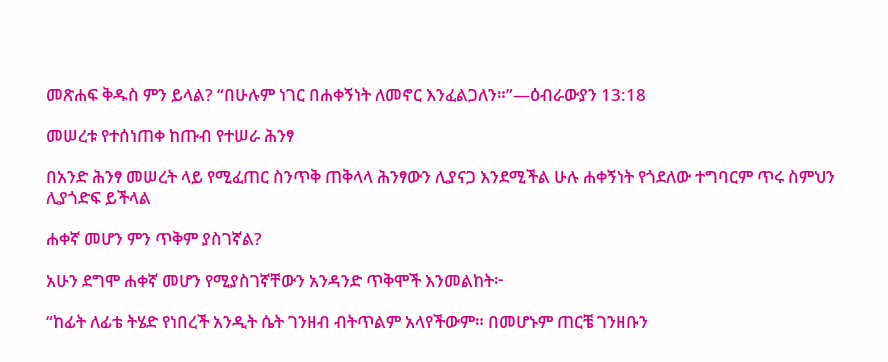መጽሐፍ ቅዱስ ምን ይላል? “በሁሉም ነገር በሐቀኝነት ለመኖር እንፈልጋለን።”—ዕብራውያን 13:18

መሠረቱ የተሰነጠቀ ከጡብ የተሠራ ሕንፃ

በአንድ ሕንፃ መሠረት ላይ የሚፈጠር ስንጥቅ ጠቅላላ ሕንፃውን ሊያናጋ እንደሚችል ሁሉ ሐቀኝነት የጎደለው ተግባርም ጥሩ ስምህን ሊያጎድፍ ይችላል

ሐቀኛ መሆን ምን ጥቅም ያስገኛል?

አሁን ደግሞ ሐቀኛ መሆን የሚያስገኛቸውን አንዳንድ ጥቅሞች እንመልከት፦

“ከፊት ለፊቴ ትሄድ የነበረች አንዲት ሴት ገንዘብ ብትጥልም አላየችውም። በመሆኑም ጠርቼ ገንዘቡን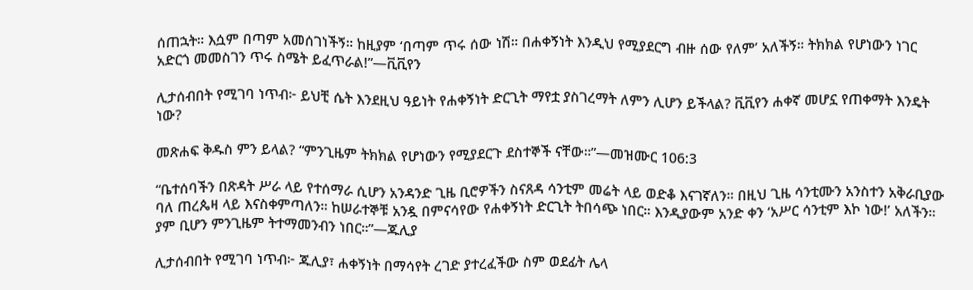ሰጠኋት። እሷም በጣም አመሰገነችኝ። ከዚያም ‘በጣም ጥሩ ሰው ነሽ። በሐቀኝነት እንዲህ የሚያደርግ ብዙ ሰው የለም’ አለችኝ። ትክክል የሆነውን ነገር አድርጎ መመስገን ጥሩ ስሜት ይፈጥራል!”—ቪቪየን

ሊታሰብበት የሚገባ ነጥብ፦ ይህቺ ሴት እንደዚህ ዓይነት የሐቀኝነት ድርጊት ማየቷ ያስገረማት ለምን ሊሆን ይችላል? ቪቪየን ሐቀኛ መሆኗ የጠቀማት እንዴት ነው?

መጽሐፍ ቅዱስ ምን ይላል? “ምንጊዜም ትክክል የሆነውን የሚያደርጉ ደስተኞች ናቸው።”—መዝሙር 106:3

“ቤተሰባችን በጽዳት ሥራ ላይ የተሰማራ ሲሆን አንዳንድ ጊዜ ቢሮዎችን ስናጸዳ ሳንቲም መሬት ላይ ወድቆ እናገኛለን። በዚህ ጊዜ ሳንቲሙን አንስተን አቅራቢያው ባለ ጠረጴዛ ላይ እናስቀምጣለን። ከሠራተኞቹ አንዷ በምናሳየው የሐቀኝነት ድርጊት ትበሳጭ ነበር። እንዲያውም አንድ ቀን ‘አሥር ሳንቲም እኮ ነው!’ አለችን። ያም ቢሆን ምንጊዜም ትተማመንብን ነበር።”—ጁሊያ

ሊታሰብበት የሚገባ ነጥብ፦ ጁሊያ፣ ሐቀኝነት በማሳየት ረገድ ያተረፈችው ስም ወደፊት ሌላ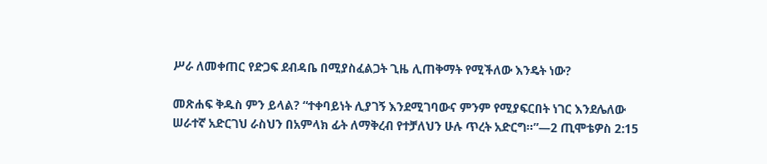ሥራ ለመቀጠር የድጋፍ ደብዳቤ በሚያስፈልጋት ጊዜ ሊጠቅማት የሚችለው እንዴት ነው?

መጽሐፍ ቅዱስ ምን ይላል? “ተቀባይነት ሊያገኝ እንደሚገባውና ምንም የሚያፍርበት ነገር እንደሌለው ሠራተኛ አድርገህ ራስህን በአምላክ ፊት ለማቅረብ የተቻለህን ሁሉ ጥረት አድርግ።”—2 ጢሞቴዎስ 2:15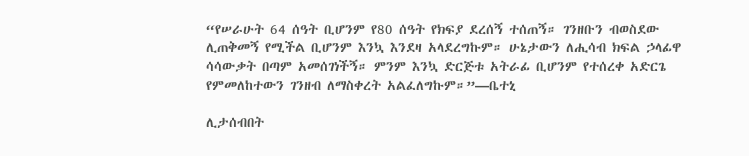“የሠራሁት 64 ሰዓት ቢሆንም የ80 ሰዓት የክፍያ ደረሰኝ ተሰጠኝ። ገንዘቡን ብወስደው ሊጠቅመኝ የሚችል ቢሆንም እንኳ እንደዛ አላደረግኩም። ሁኔታውን ለሒሳብ ክፍል ኃላፊዋ ሳሳውቃት በጣም አመሰገነችኝ። ምንም እንኳ ድርጅቱ አትራፊ ቢሆንም የተሰረቀ አድርጌ የምመለከተውን ገንዘብ ለማስቀረት አልፈለግኩም።”—ቤተኒ

ሊታሰብበት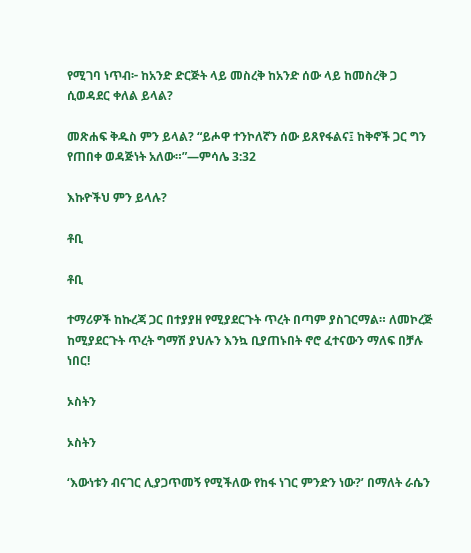የሚገባ ነጥብ፦ ከአንድ ድርጅት ላይ መስረቅ ከአንድ ሰው ላይ ከመስረቅ ጋ ሲወዳደር ቀለል ይላል?

መጽሐፍ ቅዱስ ምን ይላል? “ይሖዋ ተንኮለኛን ሰው ይጸየፋልና፤ ከቅኖች ጋር ግን የጠበቀ ወዳጅነት አለው።”—ምሳሌ 3:32

እኩዮችህ ምን ይላሉ?

ቶቢ

ቶቢ

ተማሪዎች ከኩረጃ ጋር በተያያዘ የሚያደርጉት ጥረት በጣም ያስገርማል። ለመኮረጅ ከሚያደርጉት ጥረት ግማሽ ያህሉን እንኳ ቢያጠኑበት ኖሮ ፈተናውን ማለፍ በቻሉ ነበር!

ኦስትን

ኦስትን

‘እውነቱን ብናገር ሊያጋጥመኝ የሚችለው የከፋ ነገር ምንድን ነው?’ በማለት ራሴን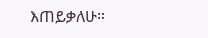እጠይቃለሁ።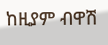ከዚያም ብዋሽ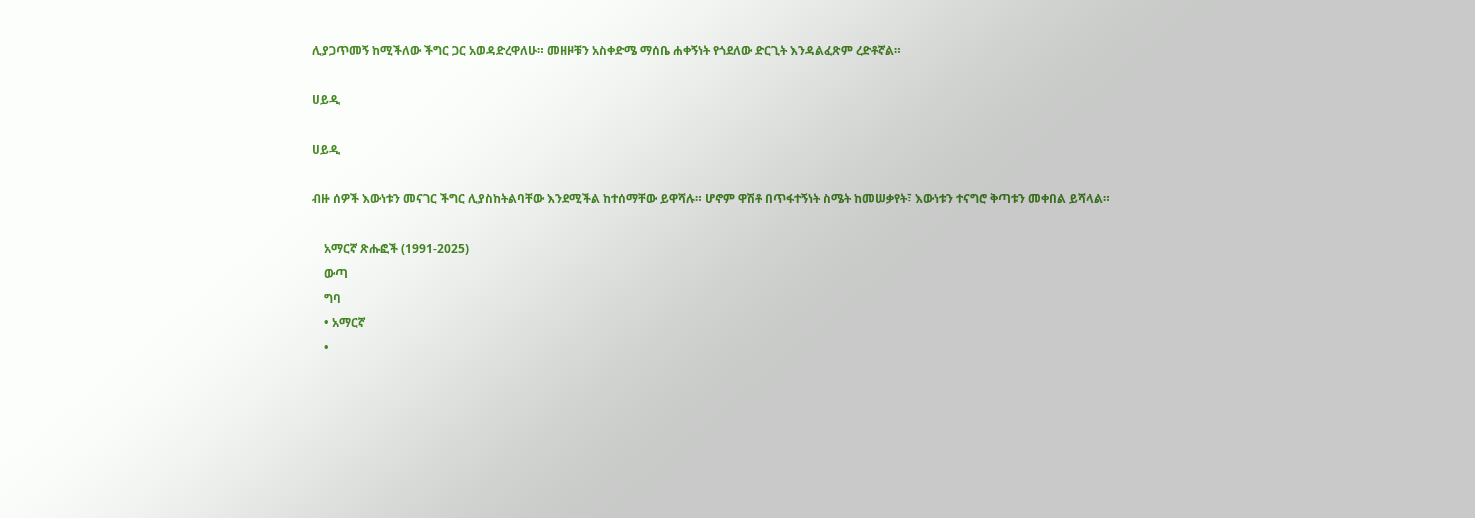ሊያጋጥመኝ ከሚችለው ችግር ጋር አወዳድረዋለሁ። መዘዞቹን አስቀድሜ ማሰቤ ሐቀኝነት የጎደለው ድርጊት እንዳልፈጽም ረድቶኛል።

ሀይዲ

ሀይዲ

ብዙ ሰዎች እውነቱን መናገር ችግር ሊያስከትልባቸው እንደሚችል ከተሰማቸው ይዋሻሉ። ሆኖም ዋሽቶ በጥፋተኝነት ስሜት ከመሠቃየት፣ እውነቱን ተናግሮ ቅጣቱን መቀበል ይሻላል።

    አማርኛ ጽሑፎች (1991-2025)
    ውጣ
    ግባ
    • አማርኛ
    •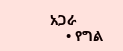አጋራ
    • የግል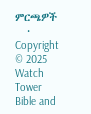ምርጫዎች
    • Copyright © 2025 Watch Tower Bible and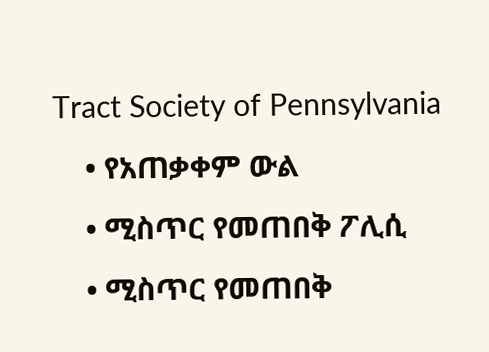Tract Society of Pennsylvania
    • የአጠቃቀም ውል
    • ሚስጥር የመጠበቅ ፖሊሲ
    • ሚስጥር የመጠበቅ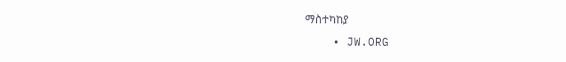ማስተካከያ
    • JW.ORG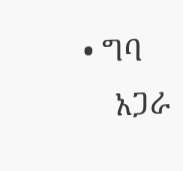• ግባ
    አጋራ